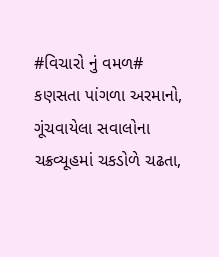#વિચારો નું વમળ#
કણસતા પાંગળા અરમાનો,
ગૂંચવાયેલા સવાલોના
ચક્રવ્યૂહમાં ચકડોળે ચઢતા,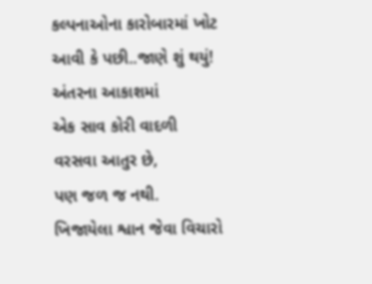કલ્પનાઓના કારોબારમાં ખોટ
આવી કે પછી..જાણે શું થયું!
અંતરના આકાશમાં
એક સાવ કોરી વાદળી
વરસવા આતુર છે,
પણ જળ જ નથી.
ખિજાયેલા શ્વાન જેવા વિચારો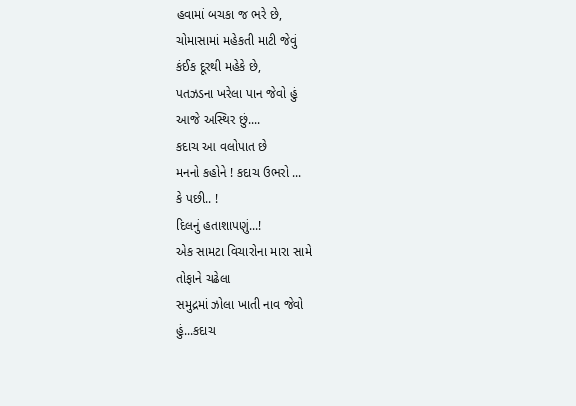હવામાં બચકા જ ભરે છે,
ચોમાસામાં મહેકતી માટી જેવું
કંઈક દૂરથી મહેકે છે,
પતઝડના ખરેલા પાન જેવો હું
આજે અસ્થિર છું....
કદાચ આ વલોપાત છે
મનનો કહોને ! કદાચ ઉભરો ...
કે પછી.. !
દિલનું હતાશાપણું...!
એક સામટા વિચારોના મારા સામે
તોફાને ચઢેલા
સમુદ્રમાં ઝોલા ખાતી નાવ જેવો
હું...કદાચ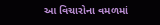આ વિચારોના વમળમાં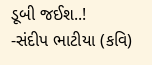ડૂબી જઈશ..!
-સંદીપ ભાટીયા (કવિ)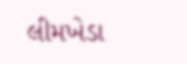લીમખેડા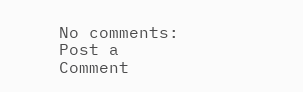No comments:
Post a Comment